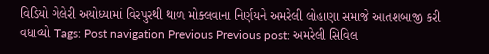વિડિયો ગેલેરી અયોધ્યામાં વિરપુરથી થાળ મોક્લવાના નિર્ણયને અમરેલી લોહાણા સમાજે આતશબાજી કરી વધાવ્યો Tags: Post navigation Previous Previous post: અમરેલી સિવિલ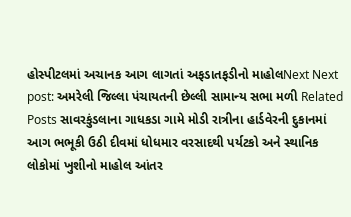હોસ્પીટલમાં અચાનક આગ લાગતાં અફડાતફડીનો માહોલNext Next post: અમરેલી જિલ્લા પંચાયતની છેલ્લી સામાન્ય સભા મળી Related Posts સાવરકુંડલાના ગાધકડા ગામે મોડી રાત્રીના હાર્ડવેરની દુકાનમાં આગ ભભૂકી ઉઠી દીવમાં ધોધમાર વરસાદથી પર્યટકો અને સ્થાનિક લોકોમાં ખુશીનો માહોલ આંતર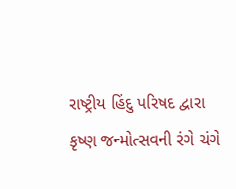રાષ્ટ્રીય હિંદુ પરિષદ દ્વારા કૃષ્ણ જન્મોત્સવની રંગે ચંગે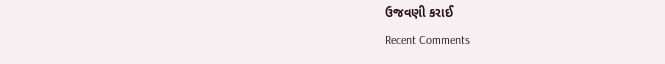ઉજવણી કરાઈ
Recent Comments